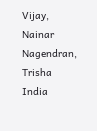Vijay, Nainar Nagendran, Trisha
India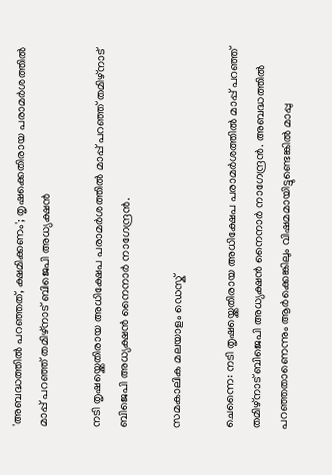'അബദ്ധത്തില്‍ പറഞ്ഞത്, ക്ഷമിക്കണം'; തൃഷക്കെതിരായ പരാമര്‍ശത്തില്‍ മാപ്പ് പറഞ്ഞ് തമിഴ്‌നാട് ബിജെപി അധ്യക്ഷന്‍

നടി തൃഷയ്ക്കെതിരായ അധിക്ഷേപ പരാമര്‍ശത്തില്‍ മാപ്പ് പറഞ്ഞ് തമിഴ്നാട് ബിജെപി അധ്യക്ഷന്‍ നൈനാര്‍ നാഗേന്ദ്രന്‍.

സമകാലിക മലയാളം ഡെസ്ക്

ചെന്നൈ: നടി തൃഷയ്ക്കെതിരായ അധിക്ഷേപ പരാമര്‍ശത്തില്‍ മാപ്പ് പറഞ്ഞ് തമിഴ്നാട് ബിജെപി അധ്യക്ഷന്‍ നൈനാര്‍ നാഗേന്ദ്രന്‍. അബദ്ധത്തില്‍ പറഞ്ഞതാണെന്നും ആര്‍ക്കെങ്കിലും വിഷമമായിട്ടുണ്ടെങ്കില്‍ മാപ്പു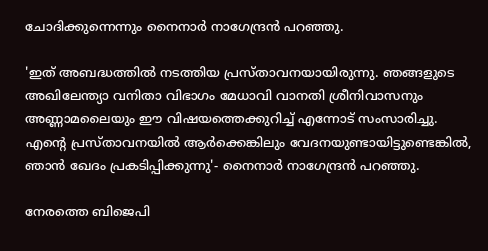ചോദിക്കുന്നെന്നും നൈനാര്‍ നാഗേന്ദ്രന്‍ പറഞ്ഞു.

'ഇത് അബദ്ധത്തില്‍ നടത്തിയ പ്രസ്താവനയായിരുന്നു. ഞങ്ങളുടെ അഖിലേന്ത്യാ വനിതാ വിഭാഗം മേധാവി വാനതി ശ്രീനിവാസനും അണ്ണാമലൈയും ഈ വിഷയത്തെക്കുറിച്ച് എന്നോട് സംസാരിച്ചു. എന്റെ പ്രസ്താവനയില്‍ ആര്‍ക്കെങ്കിലും വേദനയുണ്ടായിട്ടുണ്ടെങ്കില്‍, ഞാന്‍ ഖേദം പ്രകടിപ്പിക്കുന്നു'- നൈനാര്‍ നാഗേന്ദ്രന്‍ പറഞ്ഞു.

നേരത്തെ ബിജെപി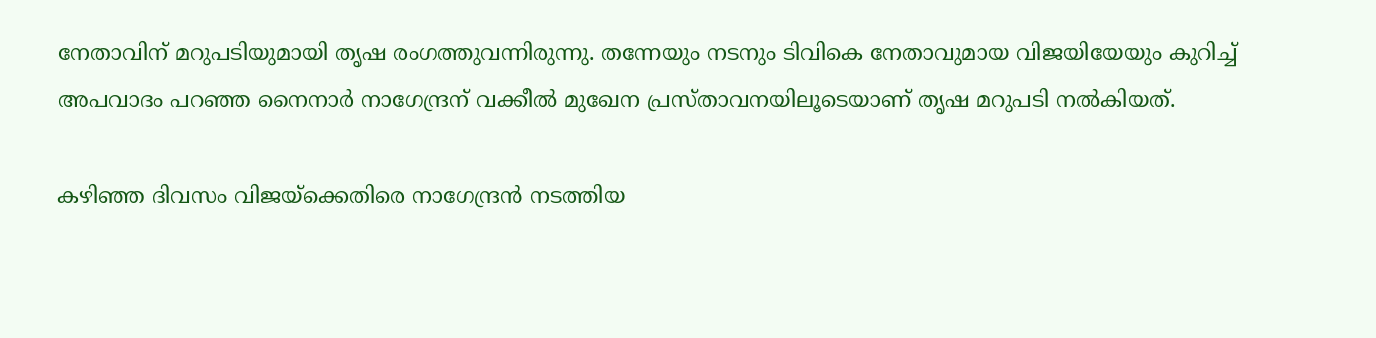നേതാവിന് മറുപടിയുമായി തൃഷ രംഗത്തുവന്നിരുന്നു. തന്നേയും നടനും ടിവികെ നേതാവുമായ വിജയിയേയും കുറിച്ച് അപവാദം പറഞ്ഞ നൈനാര്‍ നാഗേന്ദ്രന് വക്കീല്‍ മുഖേന പ്രസ്താവനയിലൂടെയാണ് തൃഷ മറുപടി നല്‍കിയത്.

കഴിഞ്ഞ ദിവസം വിജയ്ക്കെതിരെ നാഗേന്ദ്രന്‍ നടത്തിയ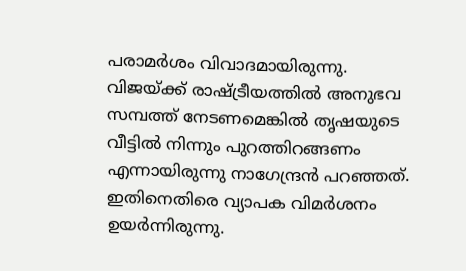പരാമര്‍ശം വിവാദമായിരുന്നു. വിജയ്ക്ക് രാഷ്ട്രീയത്തില്‍ അനുഭവ സമ്പത്ത് നേടണമെങ്കില്‍ തൃഷയുടെ വീട്ടില്‍ നിന്നും പുറത്തിറങ്ങണം എന്നായിരുന്നു നാഗേന്ദ്രന്‍ പറഞ്ഞത്. ഇതിനെതിരെ വ്യാപക വിമര്‍ശനം ഉയര്‍ന്നിരുന്നു.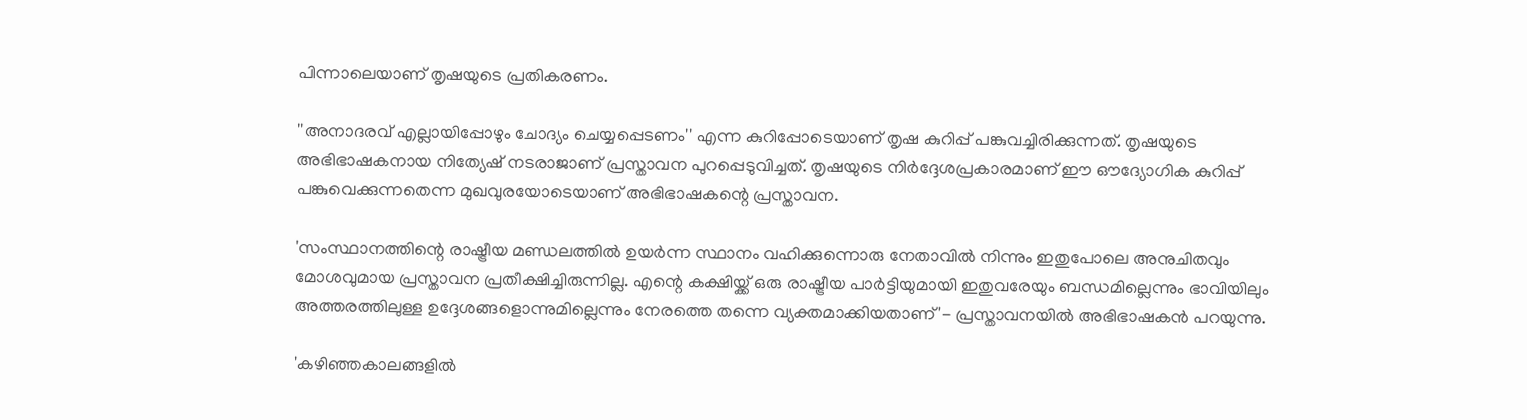പിന്നാലെയാണ് തൃഷയുടെ പ്രതികരണം.

''അനാദരവ് എല്ലായിപ്പോഴും ചോദ്യം ചെയ്യപ്പെടണം'' എന്ന കുറിപ്പോടെയാണ് തൃഷ കുറിപ്പ് പങ്കുവച്ചിരിക്കുന്നത്. തൃഷയുടെ അഭിഭാഷകനായ നിത്യേഷ് നടരാജാണ് പ്രസ്താവന പുറപ്പെടുവിച്ചത്. തൃഷയുടെ നിര്‍ദ്ദേശപ്രകാരമാണ് ഈ ഔദ്യോഗിക കുറിപ്പ് പങ്കുവെക്കുന്നതെന്ന മുഖവുരയോടെയാണ് അഭിഭാഷകന്റെ പ്രസ്താവന.

'സംസ്ഥാനത്തിന്റെ രാഷ്ട്രീയ മണ്ഡലത്തില്‍ ഉയര്‍ന്ന സ്ഥാനം വഹിക്കുന്നൊരു നേതാവില്‍ നിന്നും ഇതുപോലെ അനുചിതവും മോശവുമായ പ്രസ്താവന പ്രതീക്ഷിച്ചിരുന്നില്ല. എന്റെ കക്ഷിയ്ക്ക് ഒരു രാഷ്ട്രീയ പാര്‍ട്ടിയുമായി ഇതുവരേയും ബന്ധമില്ലെന്നും ഭാവിയിലും അത്തരത്തിലുള്ള ഉദ്ദേശങ്ങളൊന്നുമില്ലെന്നും നേരത്തെ തന്നെ വ്യക്തമാക്കിയതാണ്'- പ്രസ്താവനയില്‍ അഭിഭാഷകന്‍ പറയുന്നു.

'കഴിഞ്ഞകാലങ്ങളില്‍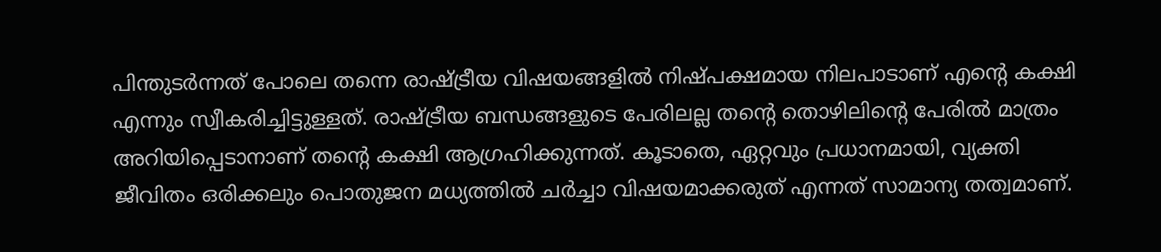പിന്തുടര്‍ന്നത് പോലെ തന്നെ രാഷ്ട്രീയ വിഷയങ്ങളില്‍ നിഷ്പക്ഷമായ നിലപാടാണ് എന്റെ കക്ഷി എന്നും സ്വീകരിച്ചിട്ടുള്ളത്. രാഷ്ട്രീയ ബന്ധങ്ങളുടെ പേരിലല്ല തന്റെ തൊഴിലിന്റെ പേരില്‍ മാത്രം അറിയിപ്പെടാനാണ് തന്റെ കക്ഷി ആഗ്രഹിക്കുന്നത്. കൂടാതെ, ഏറ്റവും പ്രധാനമായി, വ്യക്തി ജീവിതം ഒരിക്കലും പൊതുജന മധ്യത്തില്‍ ചര്‍ച്ചാ വിഷയമാക്കരുത് എന്നത് സാമാന്യ തത്വമാണ്.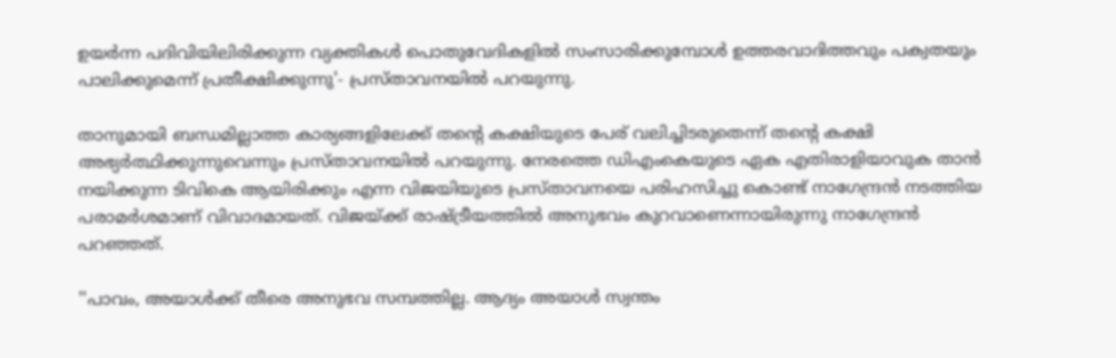ഉയര്‍ന്ന പദിവിയിലിരിക്കുന്ന വ്യക്തികള്‍ പൊതുവേദികളില്‍ സംസാരിക്കുമ്പോള്‍ ഉത്തരവാദിത്തവും പക്വതയും പാലിക്കുമെന്ന് പ്രതീക്ഷിക്കുന്നു'- പ്രസ്താവനയില്‍ പറയുന്നു.

താനുമായി ബന്ധമില്ലാത്ത കാര്യങ്ങളിലേക്ക് തന്റെ കക്ഷിയുടെ പേര് വലിച്ചിടരുതെന്ന് തന്റെ കക്ഷി അഭ്യര്‍ത്ഥിക്കുന്നുവെന്നും പ്രസ്താവനയില്‍ പറയുന്നു. നേരത്തെ ഡിഎംകെയുടെ ഏക എതിരാളിയാവുക താന്‍ നയിക്കുന്ന ടിവികെ ആയിരിക്കും എന്ന വിജയിയുടെ പ്രസ്താവനയെ പരിഹസിച്ചു കൊണ്ട് നാഗേന്ദ്രന്‍ നടത്തിയ പരാമര്‍ശമാണ് വിവാദമായത്. വിജയ്ക്ക് രാഷ്ട്രീയത്തില്‍ അനുഭവം കുറവാണെന്നായിരുന്നു നാഗേന്ദ്രന്‍ പറഞ്ഞത്.

''പാവം, അയാള്‍ക്ക് തീരെ അനുഭവ സമ്പത്തില്ല. ആദ്യം അയാള്‍ സ്വന്തം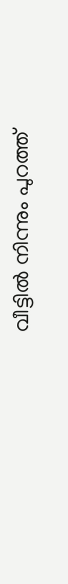വീട്ടില്‍ നിന്നും പുറത്ത്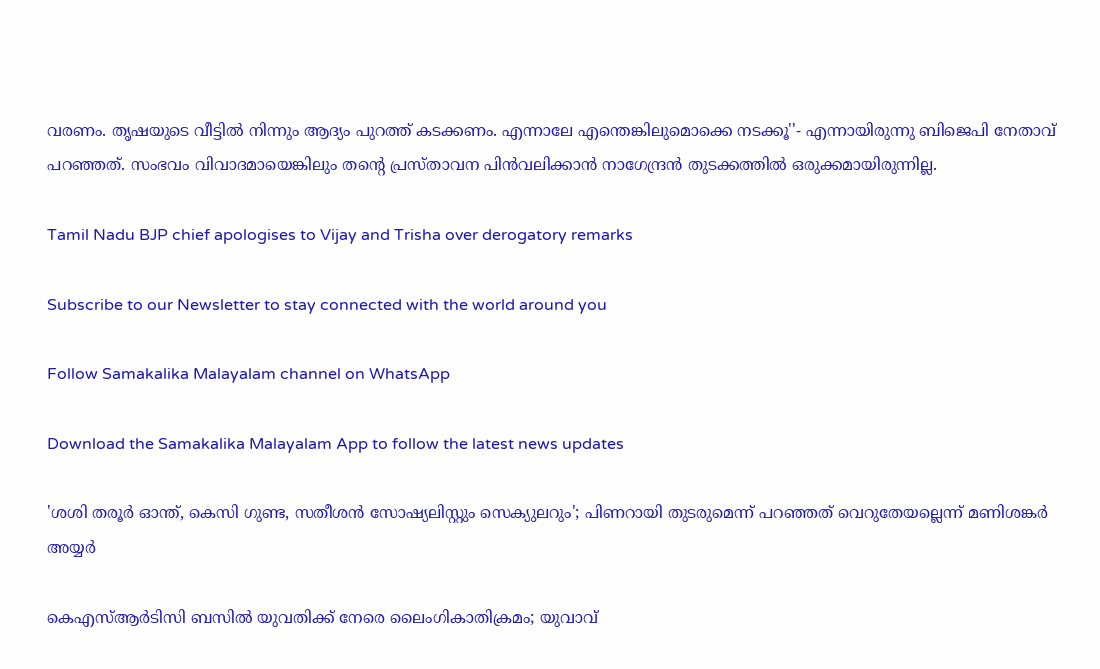വരണം. തൃഷയുടെ വീട്ടില്‍ നിന്നും ആദ്യം പുറത്ത് കടക്കണം. എന്നാലേ എന്തെങ്കിലുമൊക്കെ നടക്കൂ''- എന്നായിരുന്നു ബിജെപി നേതാവ് പറഞ്ഞത്. സംഭവം വിവാദമായെങ്കിലും തന്റെ പ്രസ്താവന പിന്‍വലിക്കാന്‍ നാഗേന്ദ്രന്‍ തുടക്കത്തില്‍ ഒരുക്കമായിരുന്നില്ല.

Tamil Nadu BJP chief apologises to Vijay and Trisha over derogatory remarks

Subscribe to our Newsletter to stay connected with the world around you

Follow Samakalika Malayalam channel on WhatsApp

Download the Samakalika Malayalam App to follow the latest news updates

'ശശി തരൂര്‍ ഓന്ത്, കെസി ഗുണ്ട, സതീശന്‍ സോഷ്യലിസ്റ്റും സെക്യുലറും'; പിണറായി തുടരുമെന്ന് പറഞ്ഞത് വെറുതേയല്ലെന്ന് മണിശങ്കര്‍ അയ്യര്‍

കെഎസ്ആര്‍ടിസി ബസില്‍ യുവതിക്ക് നേരെ ലൈംഗികാതിക്രമം; യുവാവ്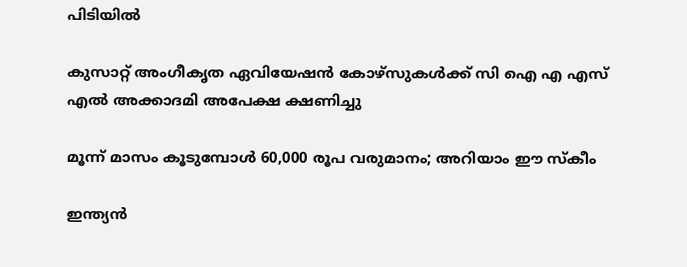പിടിയില്‍

കുസാറ്റ് അംഗീകൃത ഏവിയേഷൻ കോഴ്‌സുകൾക്ക് സി ഐ എ എസ് എൽ അക്കാദമി അപേക്ഷ ക്ഷണിച്ചു

മൂന്ന് മാസം കൂടുമ്പോൾ 60,000 രൂപ വരുമാനം; അറിയാം ഈ സ്കീം

ഇന്ത്യന്‍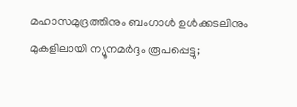മഹാസമുദ്രത്തിനും ബംഗാള്‍ ഉള്‍ക്കടലിനും മുകളിലായി ന്യൂനമര്‍ദ്ദം രൂപപ്പെട്ടു;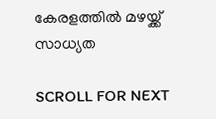കേരളത്തില്‍ മഴയ്ക്ക് സാധ്യത

SCROLL FOR NEXT